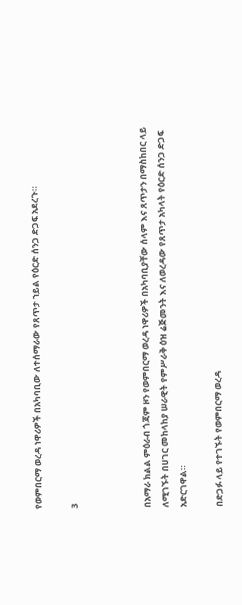የወምበርማ ወረዳ ነዋሪዎች በአካባቢው ለተሰማራው የጸጥታ ኀይል የዕርድ ሰንጋ ድጋፍ አደረጉ።

3



በአማራ ክልል ምዕራብ ጎጃም ዞን የወምበርማ ወረዳ ነዋሪዎች በአካባቢያቸው ሰላም እና ጸጥታን በማስከበር ላይ ለሚገኙት በሀገር መከላከያ ሠራዊት የምሥራቅ ዕዝ ሬጅመንት እና ለወረዳው የጸጥታ አካላት የዕርድ ሰንጋ ድጋፍ አድርገዋል።

በድጋፉ ላይ የተገኙት የወምበርማ ወረዳ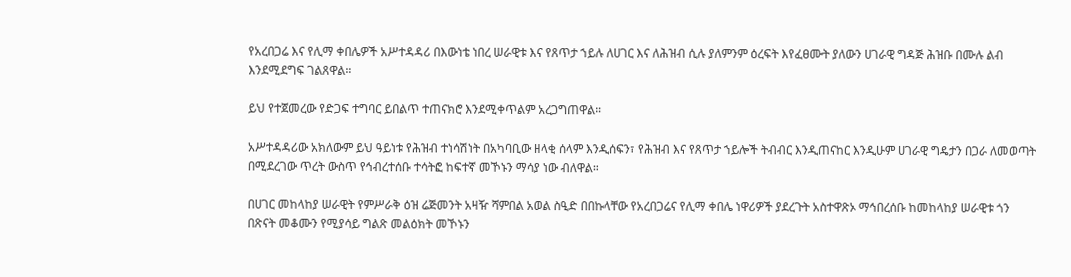የአረበጋሬ እና የሊማ ቀበሌዎች አሥተዳዳሪ በእውነቴ ነበረ ሠራዊቱ እና የጸጥታ ኀይሉ ለሀገር እና ለሕዝብ ሲሉ ያለምንም ዕረፍት እየፈፀሙት ያለውን ሀገራዊ ግዳጅ ሕዝቡ በሙሉ ልብ እንደሚደግፍ ገልጸዋል።

ይህ የተጀመረው የድጋፍ ተግባር ይበልጥ ተጠናክሮ እንደሚቀጥልም አረጋግጠዋል።

አሥተዳዳሪው አክለውም ይህ ዓይነቱ የሕዝብ ተነሳሽነት በአካባቢው ዘላቂ ሰላም እንዲሰፍን፣ የሕዝብ እና የጸጥታ ኀይሎች ትብብር እንዲጠናከር እንዲሁም ሀገራዊ ግዴታን በጋራ ለመወጣት በሚደረገው ጥረት ውስጥ የኅብረተሰቡ ተሳትፎ ከፍተኛ መኾኑን ማሳያ ነው ብለዋል።

በሀገር መከላከያ ሠራዊት የምሥራቅ ዕዝ ሬጅመንት አዛዥ ሻምበል አወል ስዒድ በበኩላቸው የአረበጋሬና የሊማ ቀበሌ ነዋሪዎች ያደረጉት አስተዋጽኦ ማኅበረሰቡ ከመከላከያ ሠራዊቱ ጎን በጽናት መቆሙን የሚያሳይ ግልጽ መልዕክት መኾኑን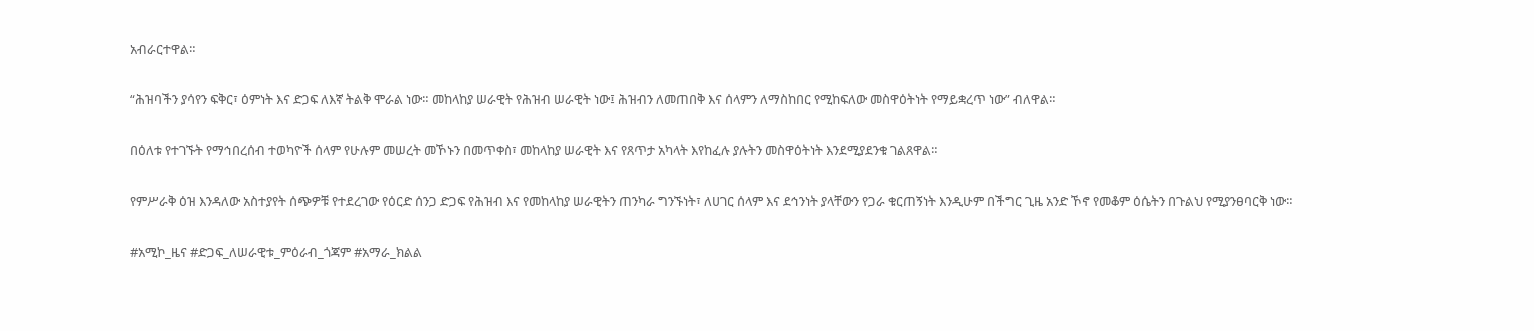አብራርተዋል።

“ሕዝባችን ያሳየን ፍቅር፣ ዕምነት እና ድጋፍ ለእኛ ትልቅ ሞራል ነው። መከላከያ ሠራዊት የሕዝብ ሠራዊት ነው፤ ሕዝብን ለመጠበቅ እና ሰላምን ለማስከበር የሚከፍለው መስዋዕትነት የማይቋረጥ ነው” ብለዋል።

በዕለቱ የተገኙት የማኅበረሰብ ተወካዮች ሰላም የሁሉም መሠረት መኾኑን በመጥቀስ፣ መከላከያ ሠራዊት እና የጸጥታ አካላት እየከፈሉ ያሉትን መስዋዕትነት እንደሚያደንቁ ገልጸዋል።

የምሥራቅ ዕዝ እንዳለው አስተያየት ሰጭዎቹ የተደረገው የዕርድ ሰንጋ ድጋፍ የሕዝብ እና የመከላከያ ሠራዊትን ጠንካራ ግንኙነት፣ ለሀገር ሰላም እና ደኅንነት ያላቸውን የጋራ ቁርጠኝነት እንዲሁም በችግር ጊዜ አንድ ኾኖ የመቆም ዕሴትን በጉልህ የሚያንፀባርቅ ነው።

#አሚኮ_ዜና #ድጋፍ_ለሠራዊቱ_ምዕራብ_ጎጃም #አማራ_ክልል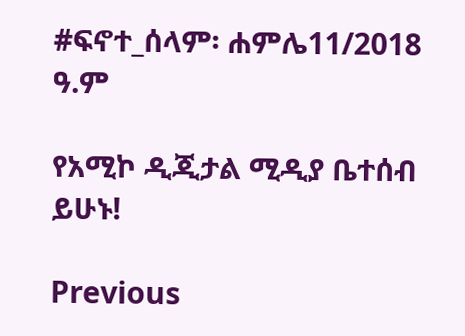#ፍኖተ_ሰላም፡ ሐምሌ11/2018 ዓ.ም

የአሚኮ ዲጂታል ሚዲያ ቤተሰብ ይሁኑ!

Previous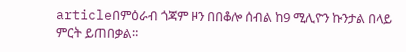articleበምዕራብ ጎጃም ዞን በበቆሎ ሰብል ከ9 ሚሊዮን ኩንታል በላይ ምርት ይጠበቃል።